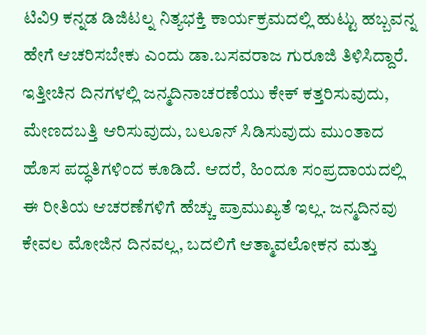ಟಿವಿ9 ಕನ್ನಡ ಡಿಜಿಟಲ್ನ ನಿತ್ಯಭಕ್ತಿ ಕಾರ್ಯಕ್ರಮದಲ್ಲಿ ಹುಟ್ಟು ಹಬ್ಬವನ್ನ ಹೇಗೆ ಆಚರಿಸಬೇಕು ಎಂದು ಡಾ.ಬಸವರಾಜ ಗುರೂಜಿ ತಿಳಿಸಿದ್ದಾರೆ. ಇತ್ತೀಚಿನ ದಿನಗಳಲ್ಲಿ ಜನ್ಮದಿನಾಚರಣೆಯು ಕೇಕ್ ಕತ್ತರಿಸುವುದು, ಮೇಣದಬತ್ತಿ ಆರಿಸುವುದು, ಬಲೂನ್ ಸಿಡಿಸುವುದು ಮುಂತಾದ ಹೊಸ ಪದ್ಧತಿಗಳಿಂದ ಕೂಡಿದೆ. ಆದರೆ, ಹಿಂದೂ ಸಂಪ್ರದಾಯದಲ್ಲಿ ಈ ರೀತಿಯ ಆಚರಣೆಗಳಿಗೆ ಹೆಚ್ಚು ಪ್ರಾಮುಖ್ಯತೆ ಇಲ್ಲ. ಜನ್ಮದಿನವು ಕೇವಲ ಮೋಜಿನ ದಿನವಲ್ಲ, ಬದಲಿಗೆ ಆತ್ಮಾವಲೋಕನ ಮತ್ತು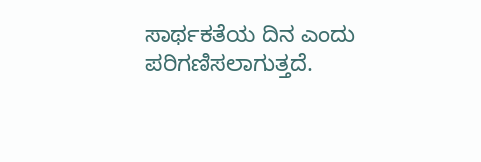ಸಾರ್ಥಕತೆಯ ದಿನ ಎಂದು ಪರಿಗಣಿಸಲಾಗುತ್ತದೆ.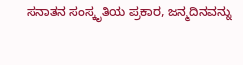ಸನಾತನ ಸಂಸ್ಕೃತಿಯ ಪ್ರಕಾರ, ಜನ್ಮದಿನವನ್ನು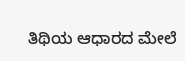ತಿಥಿಯ ಆಧಾರದ ಮೇಲೆ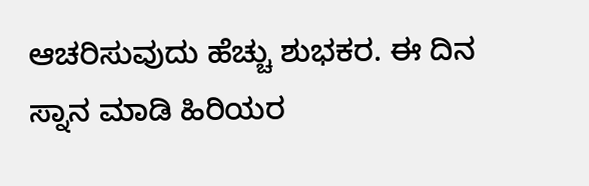ಆಚರಿಸುವುದು ಹೆಚ್ಚು ಶುಭಕರ. ಈ ದಿನ ಸ್ನಾನ ಮಾಡಿ ಹಿರಿಯರ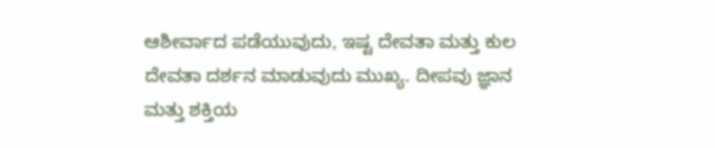ಆಶೀರ್ವಾದ ಪಡೆಯುವುದು, ಇಷ್ಟ ದೇವತಾ ಮತ್ತು ಕುಲ ದೇವತಾ ದರ್ಶನ ಮಾಡುವುದು ಮುಖ್ಯ. ದೀಪವು ಜ್ಞಾನ ಮತ್ತು ಶಕ್ತಿಯ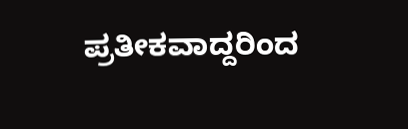ಪ್ರತೀಕವಾದ್ದರಿಂದ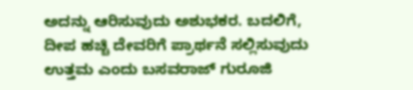ಅದನ್ನು ಆರಿಸುವುದು ಅಶುಭಕರ. ಬದಲಿಗೆ, ದೀಪ ಹಚ್ಚಿ ದೇವರಿಗೆ ಪ್ರಾರ್ಥನೆ ಸಲ್ಲಿಸುವುದು ಉತ್ತಮ ಎಂದು ಬಸವರಾಜ್ ಗುರೂಜಿ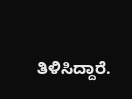ತಿಳಿಸಿದ್ದಾರೆ.